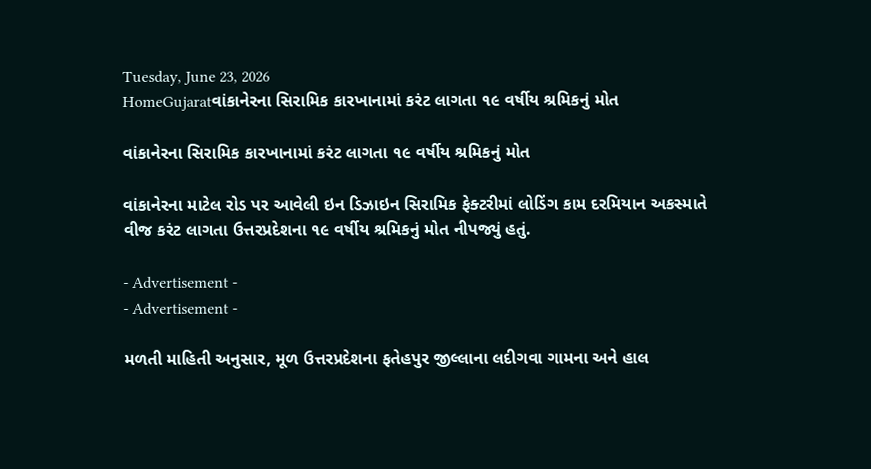Tuesday, June 23, 2026
HomeGujaratવાંકાનેરના સિરામિક કારખાનામાં કરંટ લાગતા ૧૯ વર્ષીય શ્રમિકનું મોત

વાંકાનેરના સિરામિક કારખાનામાં કરંટ લાગતા ૧૯ વર્ષીય શ્રમિકનું મોત

વાંકાનેરના માટેલ રોડ પર આવેલી ઇન ડિઝાઇન સિરામિક ફેક્ટરીમાં લોડિંગ કામ દરમિયાન અકસ્માતે વીજ કરંટ લાગતા ઉત્તરપ્રદેશના ૧૯ વર્ષીય શ્રમિકનું મોત નીપજ્યું હતું.

- Advertisement -
- Advertisement -

મળતી માહિતી અનુસાર, મૂળ ઉત્તરપ્રદેશના ફતેહપુર જીલ્લાના લદીગવા ગામના અને હાલ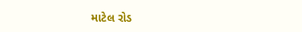માટેલ રોડ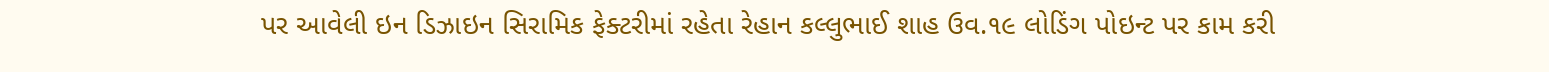પર આવેલી ઇન ડિઝાઇન સિરામિક ફેક્ટરીમાં રહેતા રેહાન કલ્લુભાઈ શાહ ઉવ.૧૯ લોડિંગ પોઇન્ટ પર કામ કરી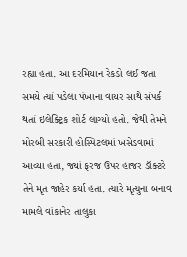રહ્યા હતા. આ દરમિયાન રેકડો લઈ જતા સમયે ત્યાં પડેલા પંખાના વાયર સાથે સંપર્ક થતાં ઇલેક્ટ્રિક શોર્ટ લાગ્યો હતો. જેથી તેમને મોરબી સરકારી હોસ્પિટલમાં ખસેડવામાં આવ્યા હતા, જ્યાં ફરજ ઉપર હાજર ડૉક્ટરે તેને મૃત જાહેર કર્યા હતા. ત્યારે મૃત્યુના બનાવ મામલે વાંકાનેર તાલુકા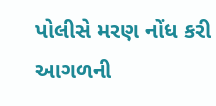પોલીસે મરણ નોંધ કરી આગળની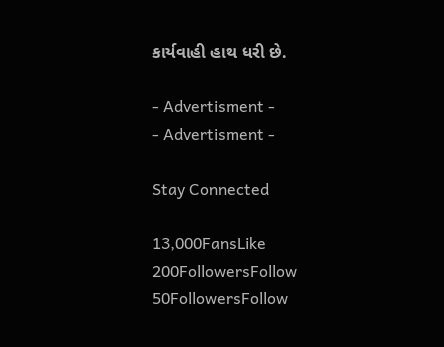કાર્યવાહી હાથ ધરી છે.

- Advertisment -
- Advertisment -

Stay Connected

13,000FansLike
200FollowersFollow
50FollowersFollow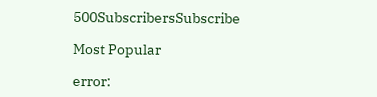500SubscribersSubscribe

Most Popular

error: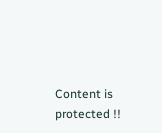Content is protected !!